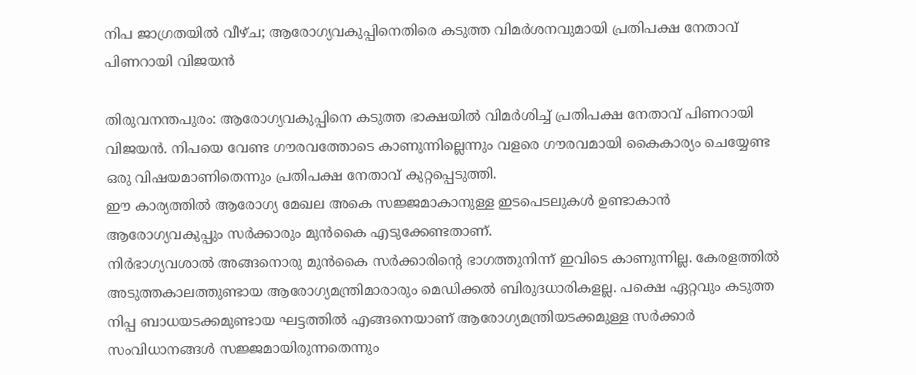നിപ ജാഗ്രതയിൽ വീഴ്ച; ആരോഗ്യവകുപ്പിനെതിരെ കടുത്ത വിമർശനവുമായി പ്രതിപക്ഷ നേതാവ് പിണറായി വിജയൻ

തിരുവനന്തപുരം: ആരോഗ്യവകുപ്പിനെ കടുത്ത ഭാക്ഷയിൽ വിമർശിച്ച് പ്രതിപക്ഷ നേതാവ് പിണറായി വിജയൻ. നിപയെ വേണ്ട ഗൗരവത്തോടെ കാണുന്നില്ലെന്നും വളരെ ഗൗരവമായി കൈകാര്യം ചെയ്യേണ്ട ഒരു വിഷയമാണിതെന്നും പ്രതിപക്ഷ നേതാവ് കുറ്റപ്പെടുത്തി.
ഈ കാര്യത്തിൽ ആരോഗ്യ മേഖല അകെ സജ്ജമാകാനുള്ള ഇടപെടലുകൾ ഉണ്ടാകാൻ ആരോഗ്യവകുപ്പും സർക്കാരും മുൻകൈ എടുക്കേണ്ടതാണ്.
നിർഭാഗ്യവശാൽ അങ്ങനൊരു മുൻകൈ സർക്കാരിന്റെ ഭാഗത്തുനിന്ന് ഇവിടെ കാണുന്നില്ല. കേരളത്തിൽ അടുത്തകാലത്തുണ്ടായ ആരോഗ്യമന്ത്രിമാരാരും മെഡിക്കൽ ബിരുദധാരികളല്ല. പക്ഷെ ഏറ്റവും കടുത്ത നിപ്പ ബാധയടക്കമുണ്ടായ ഘട്ടത്തിൽ എങ്ങനെയാണ് ആരോഗ്യമന്ത്രിയടക്കമുള്ള സർക്കാർ സംവിധാനങ്ങൾ സജ്ജമായിരുന്നതെന്നും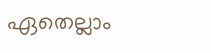ഏതെല്ലാം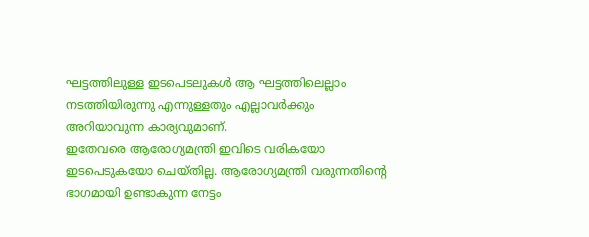ഘട്ടത്തിലുള്ള ഇടപെടലുകൾ ആ ഘട്ടത്തിലെല്ലാം നടത്തിയിരുന്നു എന്നുള്ളതും എല്ലാവർക്കും അറിയാവുന്ന കാര്യവുമാണ്.
ഇതേവരെ ആരോഗ്യമന്ത്രി ഇവിടെ വരികയോ ഇടപെടുകയോ ചെയ്തില്ല. ആരോഗ്യമന്ത്രി വരുന്നതിന്റെ ഭാഗമായി ഉണ്ടാകുന്ന നേട്ടം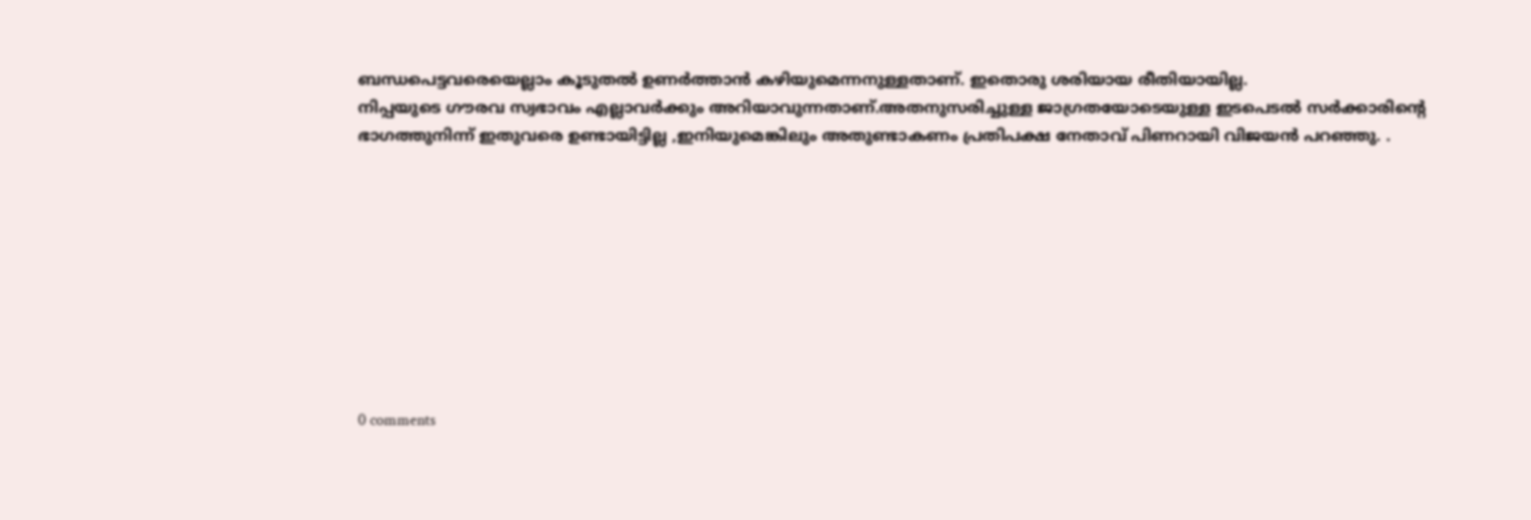ബന്ധപെട്ടവരെയെല്ലാം കൂടുതൽ ഉണർത്താൻ കഴിയുമെന്നനുള്ളതാണ്. ഇതൊരു ശരിയായ രീതിയായില്ല.
നിപ്പയുടെ ഗൗരവ സ്വഭാവം എല്ലാവർക്കും അറിയാവുന്നതാണ്.അതനുസരിച്ചുള്ള ജാഗ്രതയോടെയുള്ള ഇടപെടൽ സർക്കാരിന്റെ ഭാഗത്തുനിന്ന് ഇതുവരെ ഉണ്ടായിട്ടില്ല ,ഇനിയുമെങ്കിലും അതുണ്ടാകണം പ്രതിപക്ഷ നേതാവ് പിണറായി വിജയൻ പറഞ്ഞു. .









0 comments